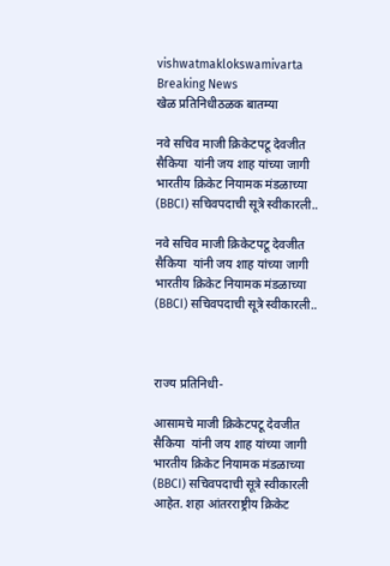vishwatmaklokswamivarta
Breaking News
खेळ प्रतिनिधीठळक बातम्या

नवे सचिव माजी क्रिकेटपटू देवजीत सैकिया  यांनी जय शाह यांच्या जागी भारतीय क्रिकेट नियामक मंडळाच्या (BBCI) सचिवपदाची सूत्रे स्वीकारली..

नवे सचिव माजी क्रिकेटपटू देवजीत सैकिया  यांनी जय शाह यांच्या जागी भारतीय क्रिकेट नियामक मंडळाच्या (BBCI) सचिवपदाची सूत्रे स्वीकारली..



राज्य प्रतिनिधी-

आसामचे माजी क्रिकेटपटू देवजीत सैकिया  यांनी जय शाह यांच्या जागी भारतीय क्रिकेट नियामक मंडळाच्या (BBCI) सचिवपदाची सूत्रे स्वीकारली आहेत. शहा आंतरराष्ट्रीय क्रिकेट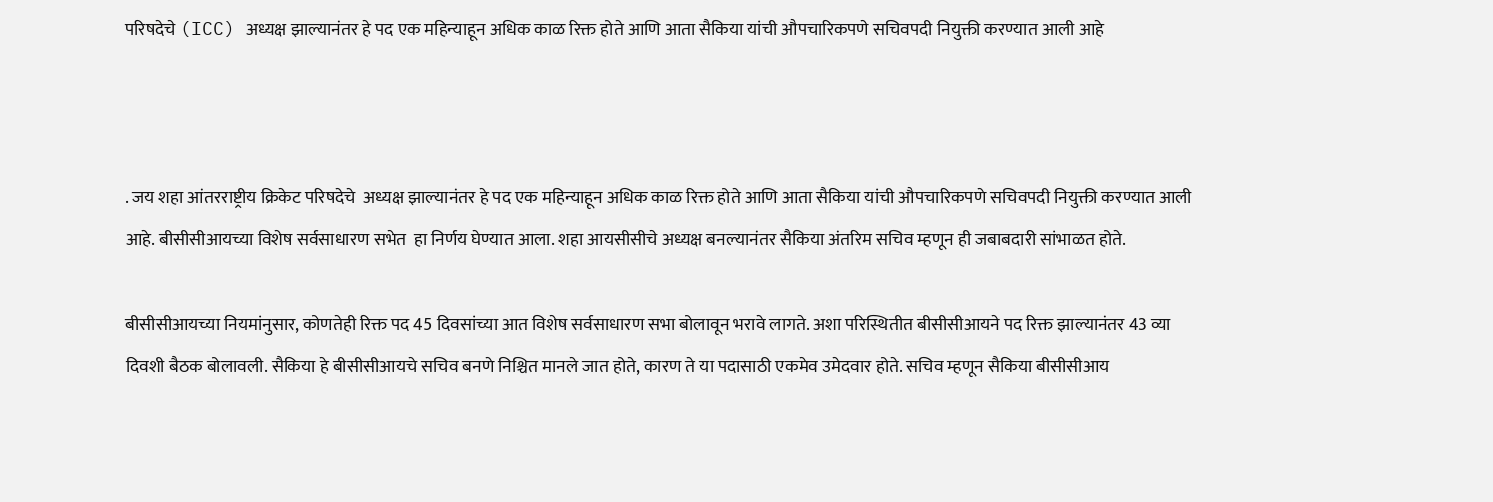परिषदेचे (ICC) अध्यक्ष झाल्यानंतर हे पद एक महिन्याहून अधिक काळ रिक्त होते आणि आता सैकिया यांची औपचारिकपणे सचिवपदी नियुक्ती करण्यात आली आहे



. जय शहा आंतरराष्ट्रीय क्रिकेट परिषदेचे  अध्यक्ष झाल्यानंतर हे पद एक महिन्याहून अधिक काळ रिक्त होते आणि आता सैकिया यांची औपचारिकपणे सचिवपदी नियुक्ती करण्यात आली आहे. बीसीसीआयच्या विशेष सर्वसाधारण सभेत  हा निर्णय घेण्यात आला. शहा आयसीसीचे अध्यक्ष बनल्यानंतर सैकिया अंतरिम सचिव म्हणून ही जबाबदारी सांभाळत होते.

बीसीसीआयच्या नियमांनुसार, कोणतेही रिक्त पद 45 दिवसांच्या आत विशेष सर्वसाधारण सभा बोलावून भरावे लागते. अशा परिस्थितीत बीसीसीआयने पद रिक्त झाल्यानंतर 43 व्या दिवशी बैठक बोलावली. सैकिया हे बीसीसीआयचे सचिव बनणे निश्चित मानले जात होते, कारण ते या पदासाठी एकमेव उमेदवार होते. सचिव म्हणून सैकिया बीसीसीआय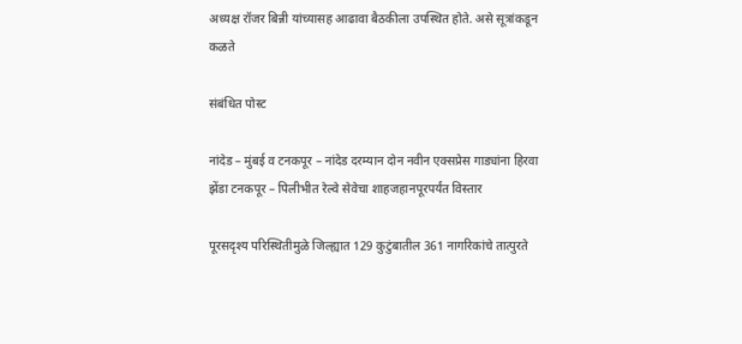अध्यक्ष रॉजर बिन्नी यांच्यासह आढावा बैठकीला उपस्थित होते. असे सूत्रांकडून कळते

संबंधित पोस्ट

नांदेड – मुंबई व टनकपूर – नांदेड दरम्यान दोन नवीन एक्सप्रेस गाड्यांना हिरवा झेंडा टनकपूर – पिलीभीत रेल्वे सेवेचा शाहजहानपूरपर्यंत विस्तार

पूरसदृश्य परिस्थितीमुळे जिल्ह्यात 129 कुटुंबातील 361 नागरिकांचे तात्पुरते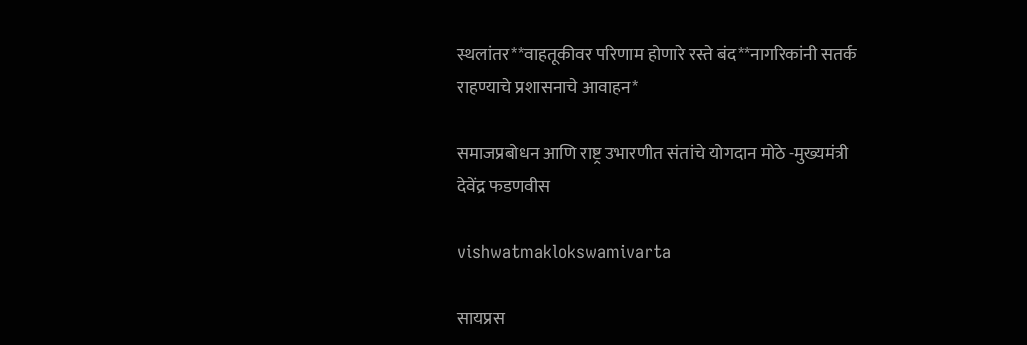स्थलांतर**वाहतूकीवर परिणाम होणारे रस्ते बंद**नागरिकांनी सतर्क राहण्याचे प्रशासनाचे आवाहन*

समाजप्रबोधन आणि राष्ट्र उभारणीत संतांचे योगदान मोठे -मुख्यमंत्री देवेंद्र फडणवीस

vishwatmaklokswamivarta

सायप्रस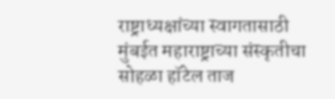राष्ट्राध्यक्षांच्या स्वागतासाठी मुंबईत महाराष्ट्राच्या संस्कृतीचा सोहळा हॉटेल ताज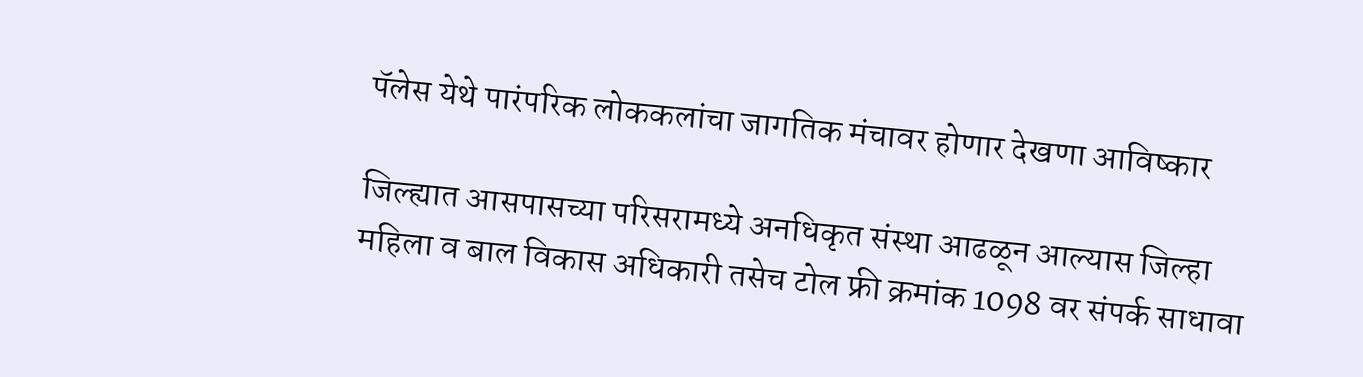पॅलेस येथे पारंपरिक लोककलांचा जागतिक मंचावर होणार देखणा आविष्कार

जिल्ह्यात आसपासच्या परिसरामध्ये अनधिकृत संस्था आढळून आल्यास जिल्हा महिला व बाल विकास अधिकारी तसेच टोल फ्री क्रमांक 1098 वर संपर्क साधावा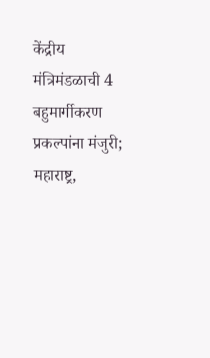केंद्रीय मंत्रिमंडळाची 4 बहुमार्गीकरण प्रकल्पांना मंजुरी; महाराष्ट्र,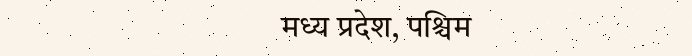मध्य प्रदेश, पश्चिम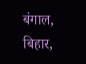बंगाल, बिहार,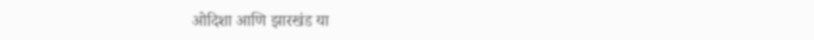ओदिशा आणि झारखंड या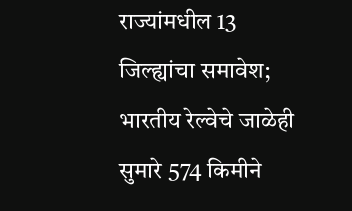राज्यांमधील 13 जिल्ह्यांचा समावेश; भारतीय रेल्वेचे जाळेही सुमारे 574 किमीने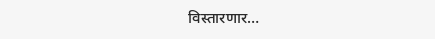विस्तारणार…